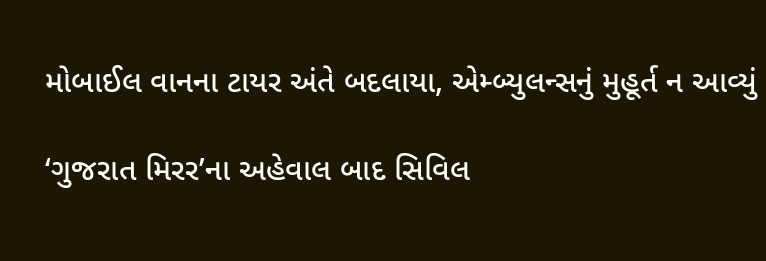મોબાઈલ વાનના ટાયર અંતે બદલાયા, એમ્બ્યુલન્સનું મુહૂર્ત ન આવ્યું

‘ગુજરાત મિરર’ના અહેવાલ બાદ સિવિલ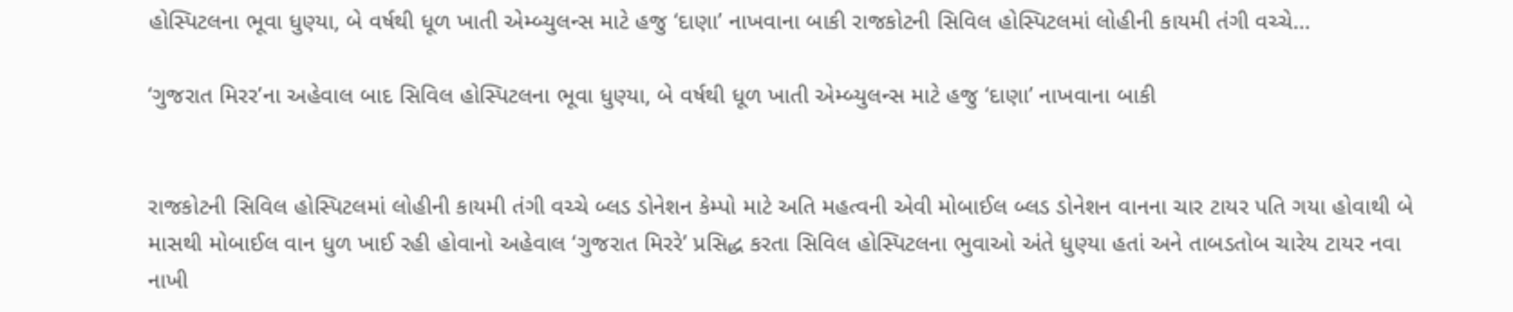હોસ્પિટલના ભૂવા ધુણ્યા, બે વર્ષથી ધૂળ ખાતી એમ્બ્યુલન્સ માટે હજુ ‘દાણા’ નાખવાના બાકી રાજકોટની સિવિલ હોસ્પિટલમાં લોહીની કાયમી તંગી વચ્ચે…

‘ગુજરાત મિરર’ના અહેવાલ બાદ સિવિલ હોસ્પિટલના ભૂવા ધુણ્યા, બે વર્ષથી ધૂળ ખાતી એમ્બ્યુલન્સ માટે હજુ ‘દાણા’ નાખવાના બાકી


રાજકોટની સિવિલ હોસ્પિટલમાં લોહીની કાયમી તંગી વચ્ચે બ્લડ ડોનેશન કેમ્પો માટે અતિ મહત્વની એવી મોબાઈલ બ્લડ ડોનેશન વાનના ચાર ટાયર પતિ ગયા હોવાથી બે માસથી મોબાઈલ વાન ધુળ ખાઈ રહી હોવાનો અહેવાલ ‘ગુજરાત મિરરે’ પ્રસિદ્ધ કરતા સિવિલ હોસ્પિટલના ભુવાઓ અંતે ધુણ્યા હતાં અને તાબડતોબ ચારેય ટાયર નવા નાખી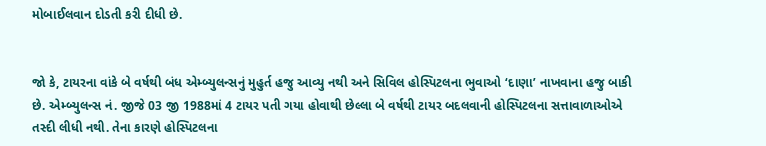મોબાઈલવાન દોડતી કરી દીધી છે.


જો કે, ટાયરના વાંકે બે વર્ષથી બંધ એમ્બ્યુલન્સનું મુહુર્ત હજુ આવ્યુ નથી અને સિવિલ હોસ્પિટલના ભુવાઓ ‘દાણા’ નાખવાના હજુ બાકી છે. એમ્બ્યુલન્સ નં. જીજે 03 જી 1988માં 4 ટાયર પતી ગયા હોવાથી છેલ્લા બે વર્ષથી ટાયર બદલવાની હોસ્પિટલના સત્તાવાળાઓએ તસ્દી લીધી નથી. તેના કારણે હોસ્પિટલના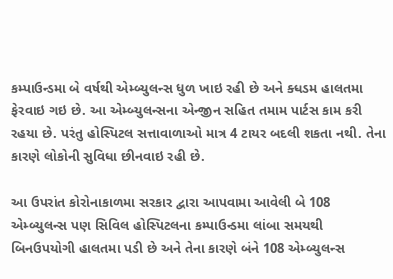કમ્પાઉન્ડમા બે વર્ષથી એમ્બ્યુલન્સ ધુળ ખાઇ રહી છે અને ક્ધડમ હાલતમા ફેરવાઇ ગઇ છે. આ એમ્બ્યુલન્સના એન્જીન સહિત તમામ પાર્ટસ કામ કરી રહયા છે. પરંતુ હોસ્પિટલ સત્તાવાળાઓ માત્ર 4 ટાયર બદલી શકતા નથી. તેના કારણે લોકોની સુવિધા છીનવાઇ રહી છે.

આ ઉપરાંત કોરોનાકાળમા સરકાર દ્વારા આપવામા આવેલી બે 108 એમ્બ્યુલન્સ પણ સિવિલ હોસ્પિટલના કમ્પાઉન્ડમા લાંબા સમયથી બિનઉપયોગી હાલતમા પડી છે અને તેના કારણે બંને 108 એમ્બ્યુલન્સ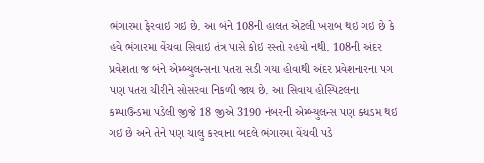ભંગારમા ફેરવાઇ ગઇ છે. આ બંને 108ની હાલત એટલી ખરાબ થઇ ગઇ છે કે હવે ભંગારમા વેંચવા સિવાઇ તંત્ર પાસે કોઇ રસ્તો રહયો નથી. 108ની અંદર પ્રવેશતા જ બંને એમ્બ્યુલન્સના પતરા સડી ગયા હોવાથી અંદર પ્રવેશનારના પગ પણ પતરા ચીરીને સોસરવા નિકળી જાય છે. આ સિવાય હોસ્પિટલના કમ્પાઉન્ડમા પડેલી જીજે 18 જીએ 3190 નંબરની એમ્બ્યુલન્સ પણ ક્ધડમ થઇ ગઇ છે અને તેને પણ ચાલુ કરવાના બદલે ભંગારમા વેંચવી પડે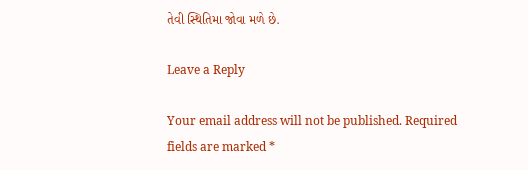તેવી સ્થિતિમા જોવા મળે છે.

Leave a Reply

Your email address will not be published. Required fields are marked *